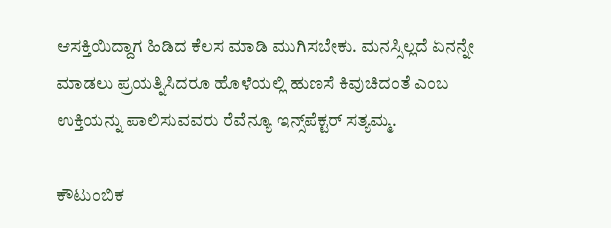ಆಸಕ್ತಿಯಿದ್ದಾಗ ಹಿಡಿದ ಕೆಲಸ ಮಾಡಿ ಮುಗಿಸಬೇಕು. ಮನಸ್ಸಿಲ್ಲದೆ ಏನನ್ನೇ ಮಾಡಲು ಪ್ರಯತ್ನಿಸಿದರೂ ಹೊಳೆಯಲ್ಲಿ ಹುಣಸೆ ಕಿವುಚಿದಂತೆ ಎಂಬ ಉಕ್ತಿಯನ್ನು ಪಾಲಿಸುವವರು ರೆವೆನ್ಯೂ ಇನ್ಸ್‌ಪೆಕ್ಟರ್ ಸತ್ಯಮ್ಮ.

ಕೌಟುಂಬಿಕ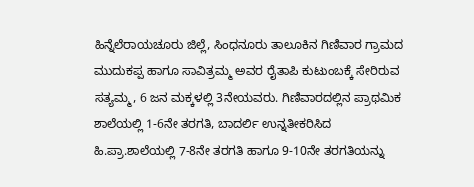ಹಿನ್ನೆಲೆರಾಯಚೂರು ಜಿಲ್ಲೆ, ಸಿಂಧನೂರು ತಾಲೂಕಿನ ಗಿಣಿವಾರ ಗ್ರಾಮದ ಮುದುಕಪ್ಪ ಹಾಗೂ ಸಾವಿತ್ರಮ್ಮ ಅವರ ರೈತಾಪಿ ಕುಟುಂಬಕ್ಕೆ ಸೇರಿರುವ ಸತ್ಯಮ್ಮ, 6 ಜನ ಮಕ್ಕಳಲ್ಲಿ 3ನೇಯವರು. ಗಿಣಿವಾರದಲ್ಲಿನ ಪ್ರಾಥಮಿಕ ಶಾಲೆಯಲ್ಲಿ 1-6ನೇ ತರಗತಿ, ಬಾದರ್ಲಿ ಉನ್ನತೀಕರಿಸಿದ ಹಿ.ಪ್ರಾ.ಶಾಲೆಯಲ್ಲಿ 7-8ನೇ ತರಗತಿ ಹಾಗೂ 9-10ನೇ ತರಗತಿಯನ್ನು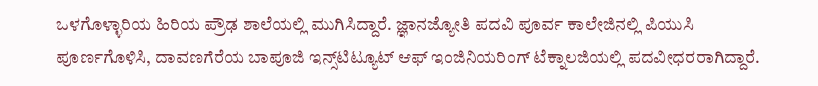ಒಳಗೊಳ್ಳಾರಿಯ ಹಿರಿಯ ಪ್ರೌಢ ಶಾಲೆಯಲ್ಲಿ ಮುಗಿಸಿದ್ದಾರೆ. ಜ್ಞಾನಜ್ಯೋತಿ ಪದವಿ ಪೂರ್ವ ಕಾಲೇಜಿನಲ್ಲಿ ಪಿಯುಸಿ ಪೂರ್ಣಗೊಳಿಸಿ, ದಾವಣಗೆರೆಯ ಬಾಪೂಜಿ ಇನ್ಸ್‌ಟಿಟ್ಯೂಟ್ ಆಫ್ ಇಂಜಿನಿಯರಿಂಗ್ ಟೆಕ್ನಾಲಜಿಯಲ್ಲಿ ಪದವೀಧರರಾಗಿದ್ದಾರೆ.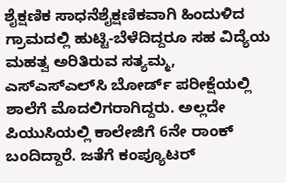ಶೈಕ್ಷಣಿಕ ಸಾಧನೆಶೈಕ್ಷಣಿಕವಾಗಿ ಹಿಂದುಳಿದ ಗ್ರಾಮದಲ್ಲಿ ಹುಟ್ಟಿ-ಬೆಳೆದಿದ್ದರೂ ಸಹ ವಿದ್ಯೆಯ ಮಹತ್ವ ಅರಿತಿರುವ ಸತ್ಯಮ್ಮ, ಎಸ್‌ಎಸ್‌ಎಲ್‌ಸಿ ಬೋರ್ಡ್ ಪರೀಕ್ಷೆಯಲ್ಲಿ ಶಾಲೆಗೆ ಮೊದಲಿಗರಾಗಿದ್ದರು. ಅಲ್ಲದೇ ಪಿಯುಸಿಯಲ್ಲಿ ಕಾಲೇಜಿಗೆ 6ನೇ ರಾಂಕ್ ಬಂದಿದ್ದಾರೆ. ಜತೆಗೆ ಕಂಪ್ಯೂಟರ್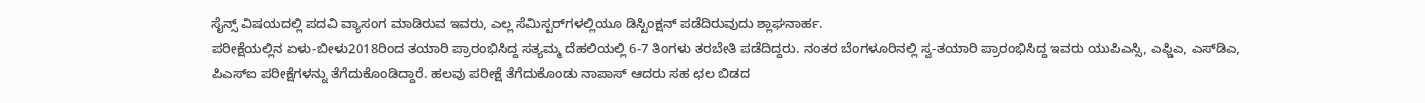ಸೈನ್ಸ್ ವಿಷಯದಲ್ಲಿ ಪದವಿ ವ್ಯಾಸಂಗ ಮಾಡಿರುವ ಇವರು, ಎಲ್ಲ ಸೆಮಿಸ್ಟರ್‌ಗಳಲ್ಲಿಯೂ ಡಿಸ್ಟಿಂಕ್ಷನ್ ಪಡೆದಿರುವುದು ಶ್ಲಾಘನಾರ್ಹ.
ಪರೀಕ್ಷೆಯಲ್ಲಿನ ಏಳು-ಬೀಳು2018ರಿಂದ ತಯಾರಿ ಪ್ರಾರಂಭಿಸಿದ್ದ ಸತ್ಯಮ್ಮ ದೆಹಲಿಯಲ್ಲಿ 6-7 ತಿಂಗಳು ತರಬೇತಿ ಪಡೆದಿದ್ದರು. ನಂತರ ಬೆಂಗಳೂರಿನಲ್ಲಿ ಸ್ವ-ತಯಾರಿ ಪ್ರಾರಂಭಿಸಿದ್ದ ಇವರು ಯುಪಿಎಸ್ಸಿ, ಎಫ್ಡಿಎ, ಎಸ್‌ಡಿಎ, ಪಿಎಸ್‌ಐ ಪರೀಕ್ಷೆಗಳನ್ನು ತೆಗೆದುಕೊಂಡಿದ್ದಾರೆ. ಹಲವು ಪರೀಕ್ಷೆ ತೆಗೆದುಕೊಂಡು ನಾಪಾಸ್ ಆದರು ಸಹ ಛಲ ಬಿಡದ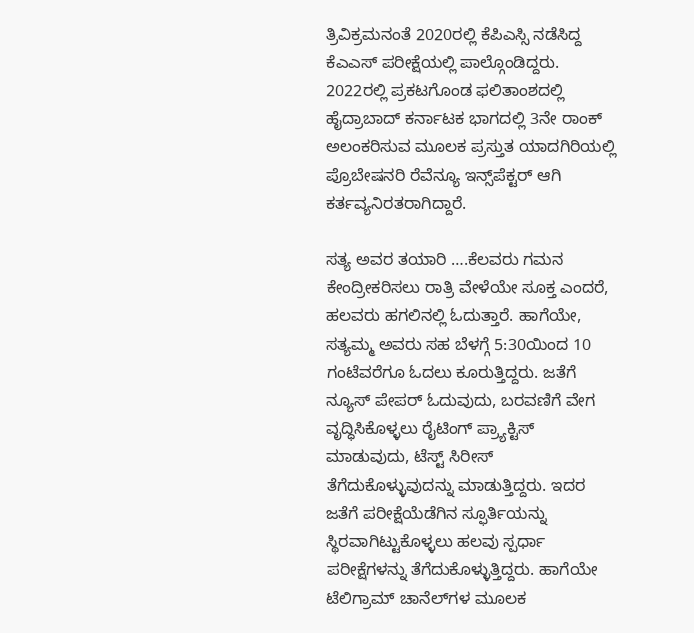ತ್ರಿವಿಕ್ರಮನಂತೆ 2020ರಲ್ಲಿ ಕೆಪಿಎಸ್ಸಿ ನಡೆಸಿದ್ದ ಕೆಎಎಸ್ ಪರೀಕ್ಷೆಯಲ್ಲಿ ಪಾಲ್ಗೊಂಡಿದ್ದರು. 2022ರಲ್ಲಿ ಪ್ರಕಟಗೊಂಡ ಫಲಿತಾಂಶದಲ್ಲಿ ಹೈದ್ರಾಬಾದ್ ಕರ್ನಾಟಕ ಭಾಗದಲ್ಲಿ 3ನೇ ರಾಂಕ್ ಅಲಂಕರಿಸುವ ಮೂಲಕ ಪ್ರಸ್ತುತ ಯಾದಗಿರಿಯಲ್ಲಿ ಪ್ರೊಬೇಷನರಿ ರೆವೆನ್ಯೂ ಇನ್ಸ್‌ಪೆಕ್ಟರ್ ಆಗಿ ಕರ್ತವ್ಯನಿರತರಾಗಿದ್ದಾರೆ.

ಸತ್ಯ ಅವರ ತಯಾರಿ ….ಕೆಲವರು ಗಮನ ಕೇಂದ್ರೀಕರಿಸಲು ರಾತ್ರಿ ವೇಳೆಯೇ ಸೂಕ್ತ ಎಂದರೆ, ಹಲವರು ಹಗಲಿನಲ್ಲಿ ಓದುತ್ತಾರೆ. ಹಾಗೆಯೇ, ಸತ್ಯಮ್ಮ ಅವರು ಸಹ ಬೆಳಗ್ಗೆ 5:30ಯಿಂದ 10 ಗಂಟೆವರೆಗೂ ಓದಲು ಕೂರುತ್ತಿದ್ದರು. ಜತೆಗೆ ನ್ಯೂಸ್ ಪೇಪರ್ ಓದುವುದು, ಬರವಣಿಗೆ ವೇಗ ವೃದ್ಧಿಸಿಕೊಳ್ಳಲು ರೈಟಿಂಗ್ ಪ್ರ್ಯಾಕ್ಟಿಸ್ ಮಾಡುವುದು, ಟೆಸ್ಟ್ ಸಿರೀಸ್ ತೆಗೆದುಕೊಳ್ಳುವುದನ್ನು ಮಾಡುತ್ತಿದ್ದರು. ಇದರ ಜತೆಗೆ ಪರೀಕ್ಷೆಯೆಡೆಗಿನ ಸ್ಫೂರ್ತಿಯನ್ನು ಸ್ಥಿರವಾಗಿಟ್ಟುಕೊಳ್ಳಲು ಹಲವು ಸ್ಪರ್ಧಾ ಪರೀಕ್ಷೆಗಳನ್ನು ತೆಗೆದುಕೊಳ್ಳುತ್ತಿದ್ದರು. ಹಾಗೆಯೇ ಟೆಲಿಗ್ರಾಮ್ ಚಾನೆಲ್‌ಗಳ ಮೂಲಕ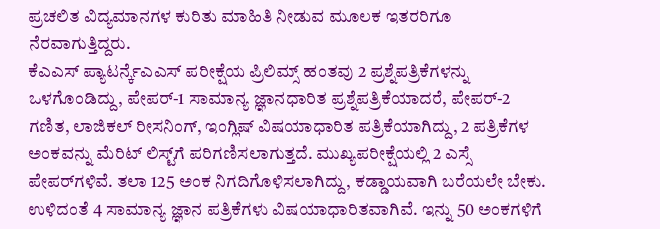ಪ್ರಚಲಿತ ವಿದ್ಯಮಾನಗಳ ಕುರಿತು ಮಾಹಿತಿ ನೀಡುವ ಮೂಲಕ ಇತರರಿಗೂ ನೆರವಾಗುತ್ತಿದ್ದರು.
ಕೆಎಎಸ್ ಪ್ಯಾಟರ್ನ್ಕೆಎಎಸ್ ಪರೀಕ್ಷೆಯ ಪ್ರಿಲಿಮ್ಸ್ ಹಂತವು 2 ಪ್ರಶ್ನೆಪತ್ರಿಕೆಗಳನ್ನು ಒಳಗೊಂಡಿದ್ದು, ಪೇಪರ್-1 ಸಾಮಾನ್ಯ ಜ್ಞಾನಧಾರಿತ ಪ್ರಶ್ನೆಪತ್ರಿಕೆಯಾದರೆ, ಪೇಪರ್-2 ಗಣಿತ, ಲಾಜಿಕಲ್ ರೀಸನಿಂಗ್, ಇಂಗ್ಲಿಷ್ ವಿಷಯಾಧಾರಿತ ಪತ್ರಿಕೆಯಾಗಿದ್ದು, 2 ಪತ್ರಿಕೆಗಳ ಅಂಕವನ್ನು ಮೆರಿಟ್ ಲಿಸ್ಟ್‌ಗೆ ಪರಿಗಣಿಸಲಾಗುತ್ತದೆ. ಮುಖ್ಯಪರೀಕ್ಷೆಯಲ್ಲಿ 2 ಎಸ್ಸೆ ಪೇಪರ್‌ಗಳಿವೆ. ತಲಾ 125 ಅಂಕ ನಿಗದಿಗೊಳಿಸಲಾಗಿದ್ದು, ಕಡ್ಡಾಯವಾಗಿ ಬರೆಯಲೇ ಬೇಕು. ಉಳಿದಂತೆ 4 ಸಾಮಾನ್ಯ ಜ್ಞಾನ ಪತ್ರಿಕೆಗಳು ವಿಷಯಾಧಾರಿತವಾಗಿವೆ. ಇನ್ನು 50 ಅಂಕಗಳಿಗೆ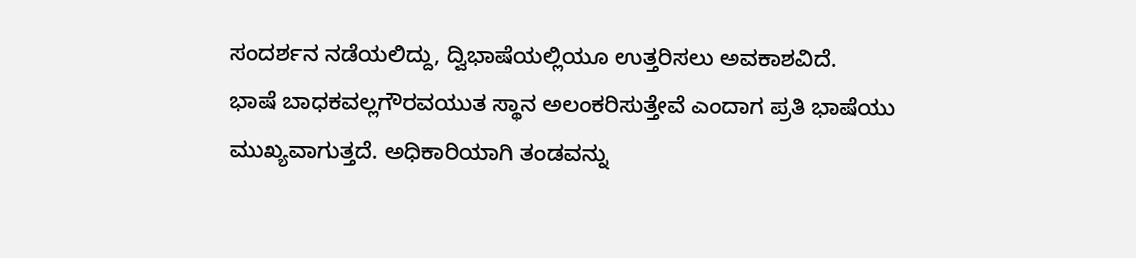ಸಂದರ್ಶನ ನಡೆಯಲಿದ್ದು, ದ್ವಿಭಾಷೆಯಲ್ಲಿಯೂ ಉತ್ತರಿಸಲು ಅವಕಾಶವಿದೆ.
ಭಾಷೆ ಬಾಧಕವಲ್ಲಗೌರವಯುತ ಸ್ಥಾನ ಅಲಂಕರಿಸುತ್ತೇವೆ ಎಂದಾಗ ಪ್ರತಿ ಭಾಷೆಯು ಮುಖ್ಯವಾಗುತ್ತದೆ. ಅಧಿಕಾರಿಯಾಗಿ ತಂಡವನ್ನು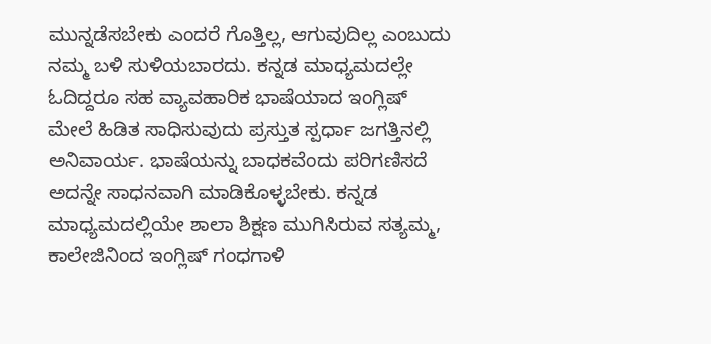ಮುನ್ನಡೆಸಬೇಕು ಎಂದರೆ ಗೊತ್ತಿಲ್ಲ, ಆಗುವುದಿಲ್ಲ ಎಂಬುದು ನಮ್ಮ ಬಳಿ ಸುಳಿಯಬಾರದು. ಕನ್ನಡ ಮಾಧ್ಯಮದಲ್ಲೇ ಓದಿದ್ದರೂ ಸಹ ವ್ಯಾವಹಾರಿಕ ಭಾಷೆಯಾದ ಇಂಗ್ಲಿಷ್ ಮೇಲೆ ಹಿಡಿತ ಸಾಧಿಸುವುದು ಪ್ರಸ್ತುತ ಸ್ಪರ್ಧಾ ಜಗತ್ತಿನಲ್ಲಿ ಅನಿವಾರ್ಯ. ಭಾಷೆಯನ್ನು ಬಾಧಕವೆಂದು ಪರಿಗಣಿಸದೆ ಅದನ್ನೇ ಸಾಧನವಾಗಿ ಮಾಡಿಕೊಳ್ಳಬೇಕು. ಕನ್ನಡ ಮಾಧ್ಯಮದಲ್ಲಿಯೇ ಶಾಲಾ ಶಿಕ್ಷಣ ಮುಗಿಸಿರುವ ಸತ್ಯಮ್ಮ, ಕಾಲೇಜಿನಿಂದ ಇಂಗ್ಲಿಷ್ ಗಂಧಗಾಳಿ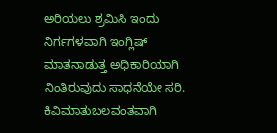ಅರಿಯಲು ಶ್ರಮಿಸಿ ಇಂದು ನಿರ್ಗಗಳವಾಗಿ ಇಂಗ್ಲಿಷ್ ಮಾತನಾಡುತ್ತ ಅಧಿಕಾರಿಯಾಗಿ ನಿಂತಿರುವುದು ಸಾಧನೆಯೇ ಸರಿ.
ಕಿವಿಮಾತುಬಲವಂತವಾಗಿ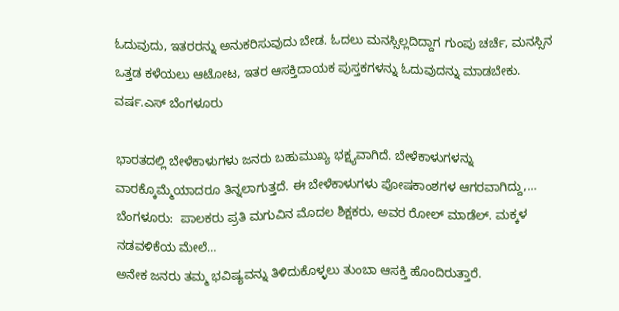ಓದುವುದು, ಇತರರನ್ನು ಅನುಕರಿಸುವುದು ಬೇಡ. ಓದಲು ಮನಸ್ಸಿಲ್ಲದಿದ್ದಾಗ ಗುಂಪು ಚರ್ಚೆ, ಮನಸ್ಸಿನ ಒತ್ತಡ ಕಳೆಯಲು ಆಟೋಟ, ಇತರ ಆಸಕ್ತಿದಾಯಕ ಪುಸ್ತಕಗಳನ್ನು ಓದುವುದನ್ನು ಮಾಡಬೇಕು.
ವರ್ಷ.ಎಸ್ ಬೆಂಗಳೂರು

ಭಾರತದಲ್ಲಿ ಬೇಳೆಕಾಳುಗಳು ಜನರು ಬಹುಮುಖ್ಯ ಭಕ್ಷ್ಯವಾಗಿದೆ. ಬೇಳೆಕಾಳುಗಳನ್ನು ವಾರಕ್ಕೊಮ್ಮೆಯಾದರೂ ತಿನ್ನಲಾಗುತ್ತದೆ. ಈ ಬೇಳೆಕಾಳುಗಳು ಪೋಷಕಾಂಶಗಳ ಆಗರವಾಗಿದ್ದು,…
ಬೆಂಗಳೂರು:  ಪಾಲಕರು ಪ್ರತಿ ಮಗುವಿನ ಮೊದಲ ಶಿಕ್ಷಕರು, ಅವರ ರೋಲ್ ಮಾಡೆಲ್. ಮಕ್ಕಳ ನಡವಳಿಕೆಯ ಮೇಲೆ…
ಅನೇಕ ಜನರು ತಮ್ಮ ಭವಿಷ್ಯವನ್ನು ತಿಳಿದುಕೊಳ್ಳಲು ತುಂಬಾ ಆಸಕ್ತಿ ಹೊಂದಿರುತ್ತಾರೆ.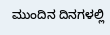ಮುಂದಿನ ದಿನಗಳಲ್ಲಿ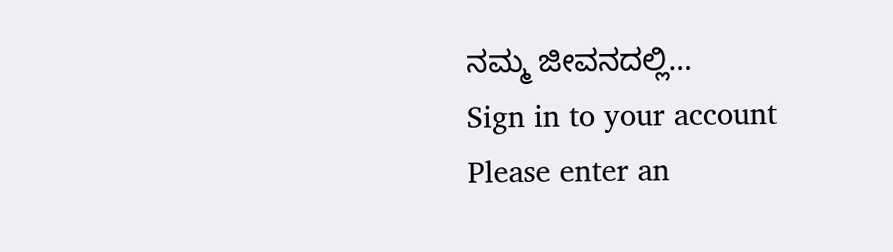ನಮ್ಮ ಜೀವನದಲ್ಲಿ…
Sign in to your account
Please enter an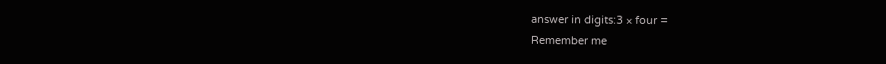answer in digits:3 × four =
Remember me